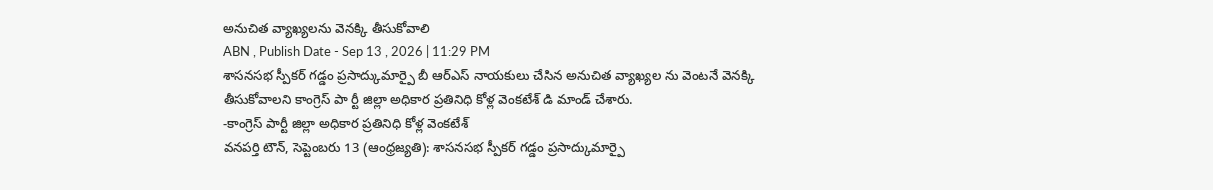అనుచిత వ్యాఖ్యలను వెనక్కి తీసుకోవాలి
ABN , Publish Date - Sep 13 , 2026 | 11:29 PM
శాసనసభ స్పీకర్ గడ్డం ప్రసాద్కుమార్పై బీ ఆర్ఎస్ నాయకులు చేసిన అనుచిత వ్యాఖ్యల ను వెంటనే వెనక్కి తీసుకోవాలని కాంగ్రెస్ పా ర్టీ జిల్లా అధికార ప్రతినిధి కోళ్ల వెంకటేశ్ డి మాండ్ చేశారు.
-కాంగ్రెస్ పార్టీ జిల్లా అధికార ప్రతినిధి కోళ్ల వెంకటేశ్
వనపర్తి టౌన్, సెప్టెంబరు 13 (ఆంధ్రజ్యతి): శాసనసభ స్పీకర్ గడ్డం ప్రసాద్కుమార్పై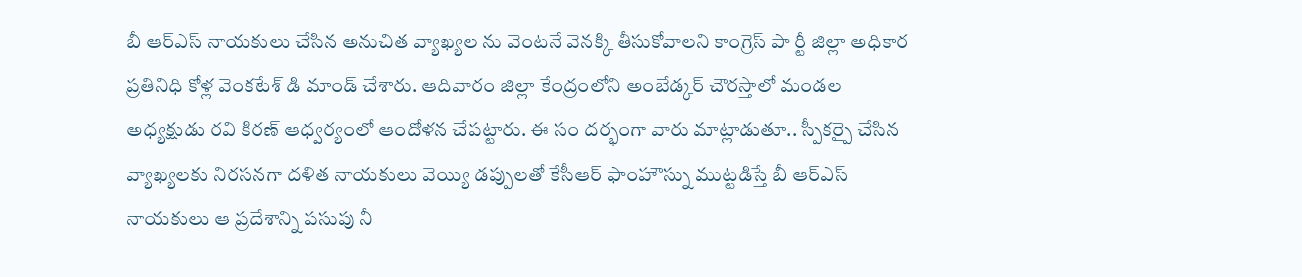బీ ఆర్ఎస్ నాయకులు చేసిన అనుచిత వ్యాఖ్యల ను వెంటనే వెనక్కి తీసుకోవాలని కాంగ్రెస్ పా ర్టీ జిల్లా అధికార ప్రతినిధి కోళ్ల వెంకటేశ్ డి మాండ్ చేశారు. ఆదివారం జిల్లా కేంద్రంలోని అంబేడ్కర్ చౌరస్తాలో మండల అధ్యక్షుడు రవి కిరణ్ ఆధ్వర్యంలో ఆందోళన చేపట్టారు. ఈ సం దర్భంగా వారు మాట్లాడుతూ.. స్పీకర్పై చేసిన వ్యాఖ్యలకు నిరసనగా దళిత నాయకులు వెయ్యి డప్పులతో కేసీఆర్ ఫాంహౌస్ను ముట్టడిస్తే బీ ఆర్ఎస్ నాయకులు ఆ ప్రదేశాన్ని పసుపు నీ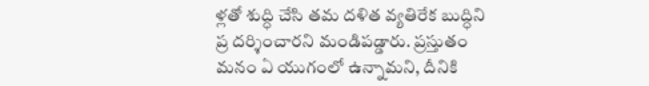ళ్లతో శుద్ధి చేసి తమ దళిత వ్యతిరేక బుద్ధిని ప్ర దర్శించారని మండిపడ్డారు. ప్రస్తుతం మనం ఏ యుగంలో ఉన్నామని, దీనికి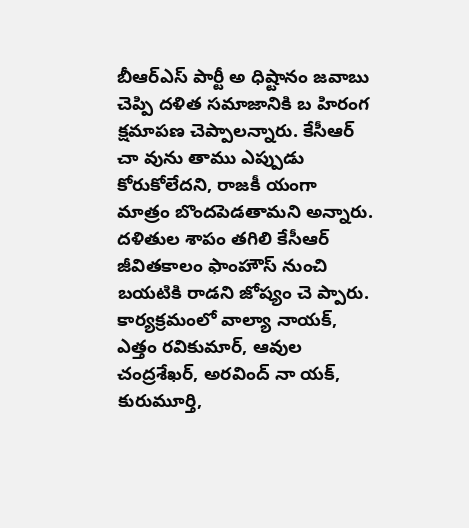బీఆర్ఎస్ పార్టీ అ ధిష్టానం జవాబు చెప్పి దళిత సమాజానికి బ హిరంగ క్షమాపణ చెప్పాలన్నారు. కేసీఆర్ చా వును తాము ఎప్పుడు కోరుకోలేదని, రాజకీ యంగా మాత్రం బొందపెడతామని అన్నారు. దళితుల శాపం తగిలి కేసీఆర్ జీవితకాలం ఫాంహౌస్ నుంచి బయటికి రాడని జోష్యం చె ప్పారు. కార్యక్రమంలో వాల్యా నాయక్, ఎత్తం రవికుమార్, ఆవుల చంద్రశేఖర్, అరవింద్ నా యక్, కురుమూర్తి,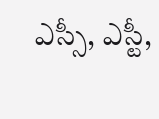ఎస్సీ, ఎస్టీ,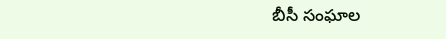బీసీ సంఘాల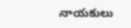నాయకులు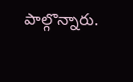పాల్గొన్నారు.